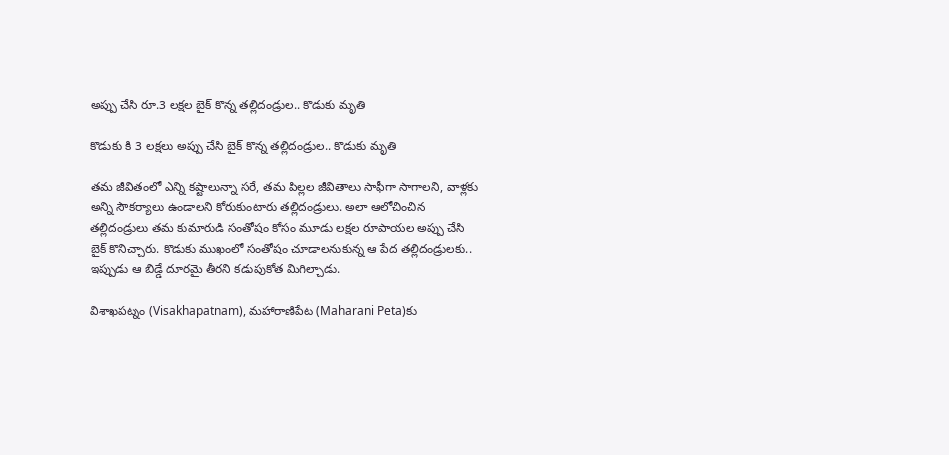అప్పు చేసి రూ.3 లక్షల బైక్ కొన్న తల్లిదండ్రుల.. కొడుకు మృతి

కొడుకు కి 3 లక్షలు అప్పు చేసి బైక్ కొన్న తల్లిదండ్రుల.. కొడుకు మృతి

తమ జీవితంలో ఎన్ని కష్టాలున్నా సరే, తమ పిల్లల జీవితాలు సాఫీగా సాగాలని, వాళ్లకు అన్ని సౌకర్యాలు ఉండాలని కోరుకుంటారు తల్లిదండ్రులు. అలా ఆలోచించిన తల్లిదండ్రులు తమ కుమారుడి సంతోషం కోసం మూడు లక్షల రూపాయల అప్పు చేసి బైక్ కొనిచ్చారు. కొడుకు ముఖంలో సంతోషం చూడాలనుకున్న ఆ పేద తల్లిదండ్రులకు.. ఇప్పుడు ఆ బిడ్డే దూరమై తీరని కడుపుకోత మిగిల్చాడు.

విశాఖపట్నం (Visakhapatnam), మహారాణిపేట (Maharani Peta)కు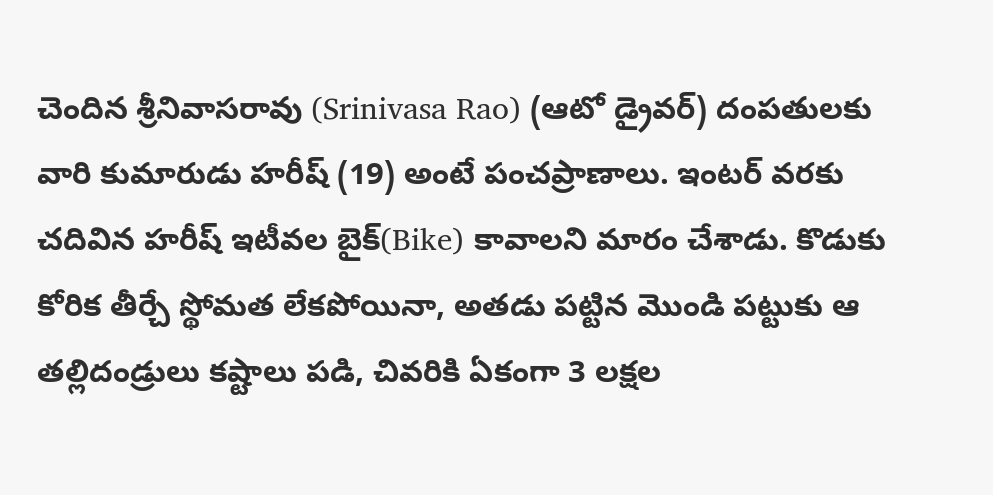చెందిన శ్రీనివాసరావు (Srinivasa Rao) (ఆటో డ్రైవర్) దంపతులకు వారి కుమారుడు హరీష్ (19) అంటే పంచప్రాణాలు. ఇంటర్ వరకు చదివిన హరీష్ ఇటీవల బైక్(Bike) కావాలని మారం చేశాడు. కొడుకు కోరిక తీర్చే స్థోమత లేకపోయినా, అతడు పట్టిన మొండి పట్టుకు ఆ తల్లిదండ్రులు కష్టాలు పడి, చివరికి ఏకంగా 3 లక్షల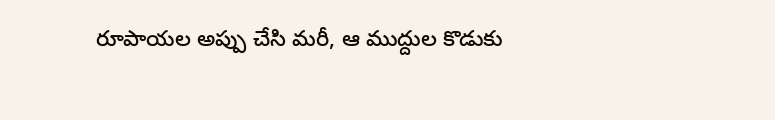రూపాయల అప్పు చేసి మరీ, ఆ ముద్దుల కొడుకు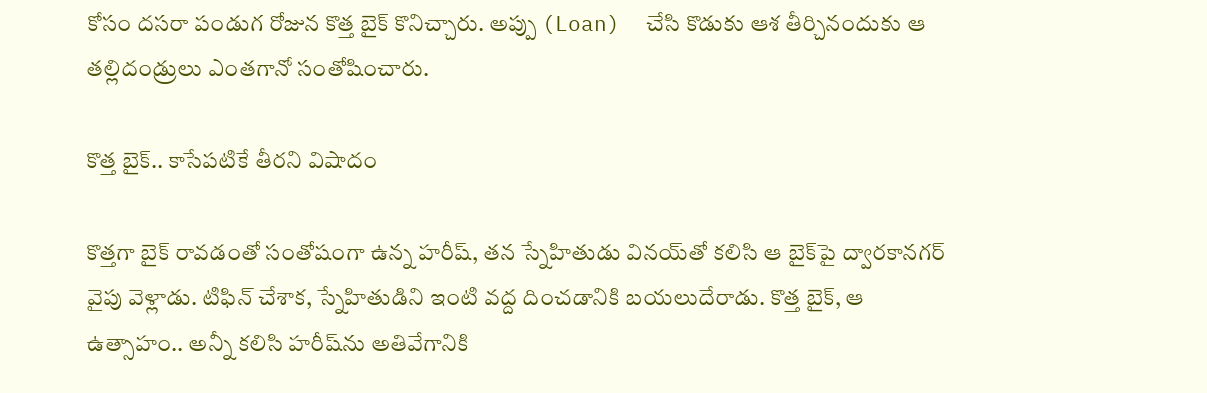కోసం దసరా పండుగ రోజున కొత్త బైక్ కొనిచ్చారు. అప్పు (Loan)  చేసి కొడుకు ఆశ తీర్చినందుకు ఆ తల్లిదండ్రులు ఎంతగానో సంతోషించారు.

కొత్త బైక్.. కాసేపటికే తీరని విషాదం

కొత్తగా బైక్ రావడంతో సంతోషంగా ఉన్న హరీష్, తన స్నేహితుడు వినయ్‌తో కలిసి ఆ బైక్‌పై ద్వారకానగర్ వైపు వెళ్లాడు. టిఫిన్ చేశాక, స్నేహితుడిని ఇంటి వద్ద దించడానికి బయలుదేరాడు. కొత్త బైక్, ఆ ఉత్సాహం.. అన్నీ కలిసి హరీష్‌ను అతివేగానికి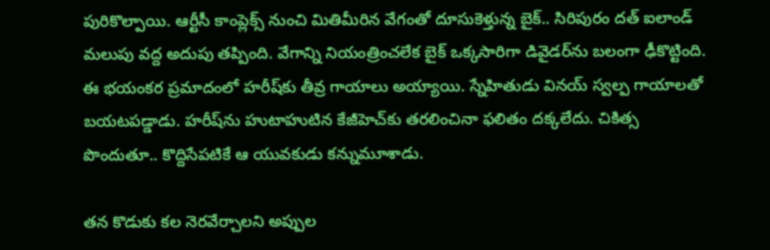పురికొల్పాయి. ఆర్టీసీ కాంప్లెక్స్ నుంచి మితిమీరిన వేగంతో దూసుకెళ్తున్న బైక్.. సిరిపురం దత్ ఐలాండ్ మలుపు వద్ద అదుపు తప్పింది. వేగాన్ని నియంత్రించలేక బైక్ ఒక్కసారిగా డివైడర్‌ను బలంగా ఢీకొట్టింది. ఈ భయంకర ప్రమాదంలో హరీష్‌కు తీవ్ర గాయాలు అయ్యాయి. స్నేహితుడు వినయ్‌ స్వల్ప గాయాలతో బయటపడ్డాడు. హరీష్‌ను హుటాహుటిన కేజీహెచ్‌కు తరలించినా ఫలితం దక్కలేదు. చికిత్స పొందుతూ.. కొద్దిసేపటికే ఆ యువకుడు కన్నుమూశాడు.

తన కొడుకు కల నెరవేర్చాలని అప్పుల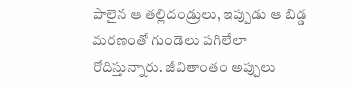పాలైన ఆ తల్లిదండ్రులు, ఇప్పుడు ఆ బిడ్డ మరణంతో గుండెలు పగిలేలా రోదిస్తున్నారు. జీవితాంతం అప్పులు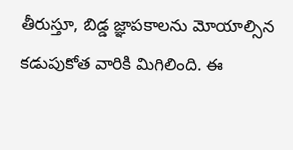తీరుస్తూ, బిడ్డ జ్ఞాపకాలను మోయాల్సిన కడుపుకోత వారికి మిగిలింది. ఈ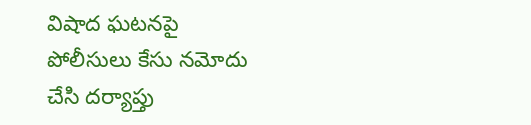విషాద ఘటనపై పోలీసులు కేసు నమోదు చేసి దర్యాప్తు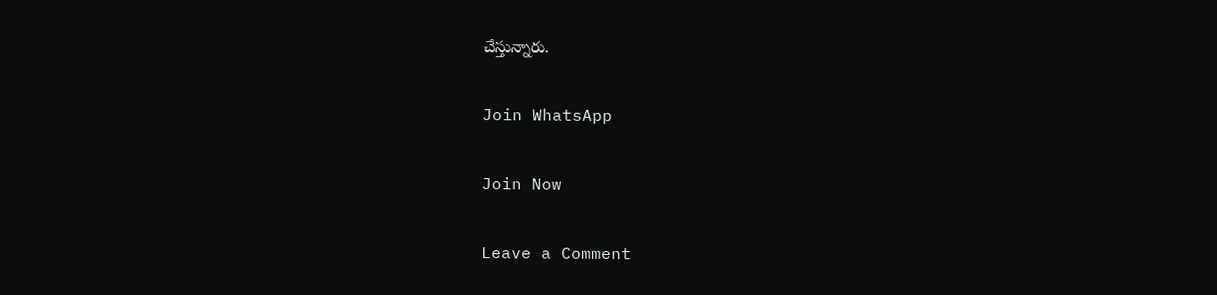చేస్తున్నారు.

Join WhatsApp

Join Now

Leave a Comment